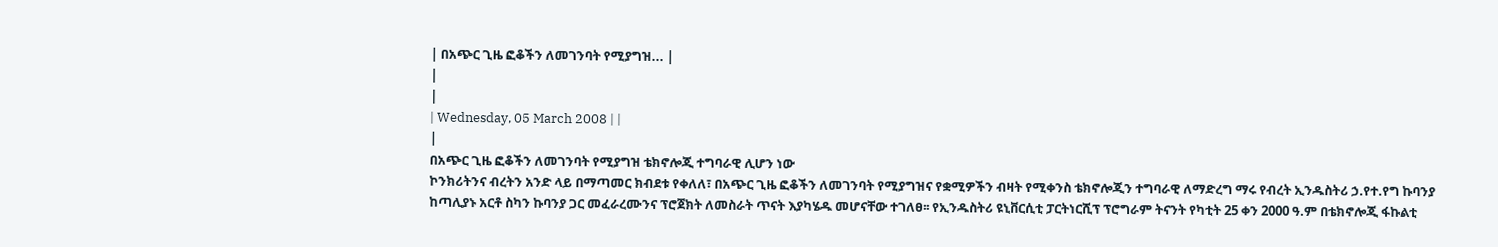| በአጭር ጊዜ ፎቆችን ለመገንባት የሚያግዝ... |
|
|
| Wednesday, 05 March 2008 | |
|
በአጭር ጊዜ ፎቆችን ለመገንባት የሚያግዝ ቴክኖሎጂ ተግባራዊ ሊሆን ነው
ኮንክሪትንና ብረትን አንድ ላይ በማጣመር ክብደቱ የቀለለ፣ በአጭር ጊዜ ፎቆችን ለመገንባት የሚያግዝና የቋሚዎችን ብዛት የሚቀንስ ቴክኖሎጂን ተግባራዊ ለማድረግ ማሩ የብረት ኢንዱስትሪ ኃ.የተ.የግ ኩባንያ ከጣሊያኑ አርቶ ስካን ኩባንያ ጋር መፈራረሙንና ፕሮጀክት ለመስራት ጥናት እያካሄዱ መሆናቸው ተገለፀ፡፡ የኢንዱስትሪ ዩኒቨርሲቲ ፓርትነርሺፕ ፕሮግራም ትናንት የካቲት 25 ቀን 2000 ዓ.ም በቴክኖሎጂ ፋኩልቲ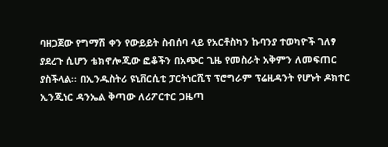ባዘጋጀው የግማሽ ቀን የውይይት ስብሰባ ላይ የአርቶስካን ኩባንያ ተወካዮች ገለፃ ያደረጉ ሲሆን ቴክኖሎጂው ፎቆችን በአጭር ጊዜ የመስራት አቅምን ለመፍጠር ያስችላል፡፡ በኢንዱስትሪ ዩኒቨርሲቲ ፓርትነርሺፕ ፕሮግራም ፕሬዚዳንት የሆኑት ዶክተር ኢንጂነር ዳንኤል ቅጣው ለሪፖርተር ጋዜጣ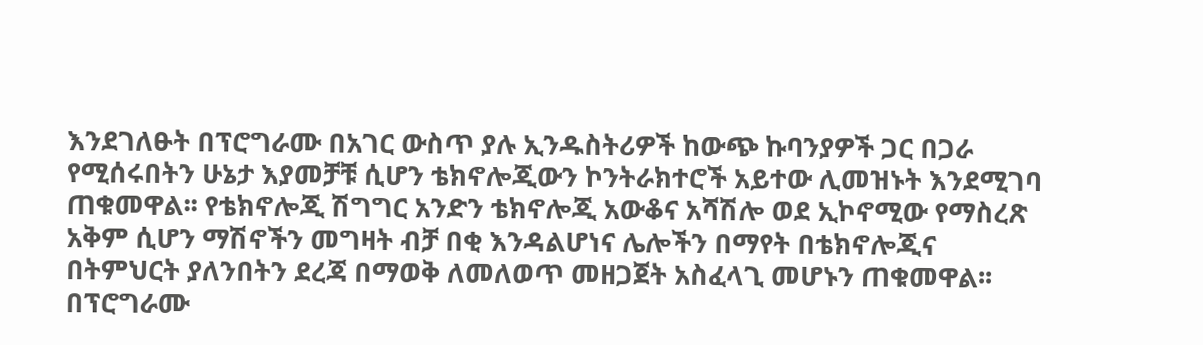እንደገለፁት በፕሮግራሙ በአገር ውስጥ ያሉ ኢንዱስትሪዎች ከውጭ ኩባንያዎች ጋር በጋራ የሚሰሩበትን ሁኔታ እያመቻቹ ሲሆን ቴክኖሎጂውን ኮንትራክተሮች አይተው ሊመዝኑት እንደሚገባ ጠቁመዋል፡፡ የቴክኖሎጂ ሽግግር አንድን ቴክኖሎጂ አውቆና አሻሽሎ ወደ ኢኮኖሚው የማስረጽ አቅም ሲሆን ማሽኖችን መግዛት ብቻ በቂ እንዳልሆነና ሌሎችን በማየት በቴክኖሎጂና በትምህርት ያለንበትን ደረጃ በማወቅ ለመለወጥ መዘጋጀት አስፈላጊ መሆኑን ጠቁመዋል፡፡ በፕሮግራሙ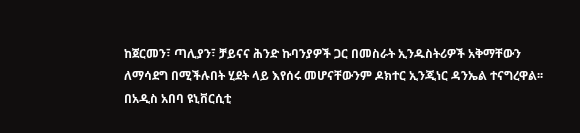ከጀርመን፣ ጣሊያን፣ ቻይናና ሕንድ ኩባንያዎች ጋር በመስራት ኢንዱስትሪዎች አቅማቸውን ለማሳደግ በሚችሉበት ሂደት ላይ እየሰሩ መሆናቸውንም ዶክተር ኢንጂነር ዳንኤል ተናግረዋል፡፡ በአዲስ አበባ ዩኒቨርሲቲ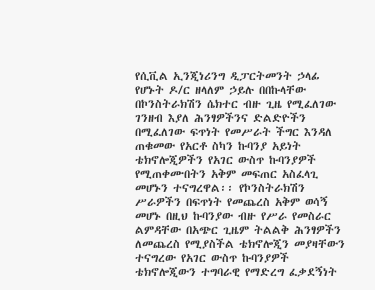የሲቪል ኢንጂነሪንግ ዲፓርትመንት ኃላፊ የሆኑት ዶ/ር ዘላለም ኃይሉ በበኩላቸው በኮንስትራክሽን ሴክተር ብዙ ጊዜ የሚፈለገው ገንዘብ እያለ ሕንፃዎችንና ድልድዮችን በሚፈለገው ፍጥነት የመሥራት ችግር እንዳለ ጠቁመው የአርቶ ስካን ኩባንያ አይነት ቴክኖሎጂዎችን የአገር ውስጥ ኩባንያዎች የሚጠቀሙበትን አቅም መፍጠር አስፈላጊ መሆኑን ተናግረዋል፡፡ የኮንስትራክሽን ሥራዎችን በፍጥነት የመጨረስ አቅም ወሳኝ መሆኑ በዚህ ኩባንያው ብዙ የሥራ የመስራር ልምዳቸው በአጭር ጊዜም ትልልቅ ሕንፃዎችን ለመጨረስ የሚያስችል ቴክኖሎጂን መያዛቸውን ተናግረው የአገር ውስጥ ኩባንያዎች ቴክኖሎጂውን ተግባራዊ የማድረግ ፈቃደኝነት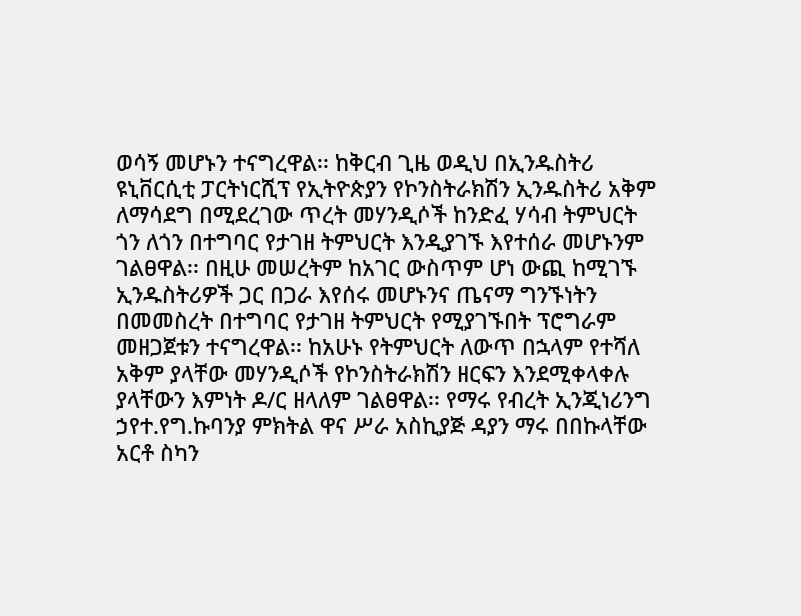ወሳኝ መሆኑን ተናግረዋል፡፡ ከቅርብ ጊዜ ወዲህ በኢንዱስትሪ ዩኒቨርሲቲ ፓርትነርሺፕ የኢትዮጵያን የኮንስትራክሽን ኢንዱስትሪ አቅም ለማሳደግ በሚደረገው ጥረት መሃንዲሶች ከንድፈ ሃሳብ ትምህርት ጎን ለጎን በተግባር የታገዘ ትምህርት እንዲያገኙ እየተሰራ መሆኑንም ገልፀዋል፡፡ በዚሁ መሠረትም ከአገር ውስጥም ሆነ ውጪ ከሚገኙ ኢንዱስትሪዎች ጋር በጋራ እየሰሩ መሆኑንና ጤናማ ግንኙነትን በመመስረት በተግባር የታገዘ ትምህርት የሚያገኙበት ፕሮግራም መዘጋጀቱን ተናግረዋል፡፡ ከአሁኑ የትምህርት ለውጥ በኋላም የተሻለ አቅም ያላቸው መሃንዲሶች የኮንስትራክሽን ዘርፍን እንደሚቀላቀሉ ያላቸውን እምነት ዶ/ር ዘላለም ገልፀዋል፡፡ የማሩ የብረት ኢንጂነሪንግ ኃየተ.የግ.ኩባንያ ምክትል ዋና ሥራ አስኪያጅ ዳያን ማሩ በበኩላቸው አርቶ ስካን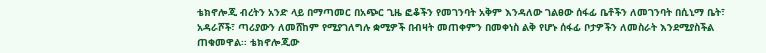ቴክኖሎጂ ብረትን አንድ ላይ በማጣመር በአጭር ጊዜ ፎቆችን የመገንባት አቅም እንዳለው ገልፀው ሰፋፊ ቤቶችን ለመገንባት በሲኒማ ቤት፣ አዳራሾች፣ ጣሪያውን ለመሸከም የሚያገለግሉ ቋሚዎች በብዛት መጠቀምን በመቀነስ ልቅ የሆኑ ሰፋፊ ቦታዎችን ለመስራት እንደሚያስችል ጠቁመዋል፡፡ ቴክኖሎጂው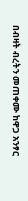በብዛት ብረትን መጠቀሙ ከዋጋ አንፃር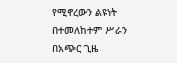የሚኖረውን ልዩነት በተመለከተም ሥራን በአጭር ጊዜ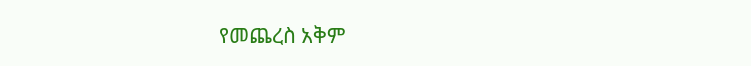የመጨረስ አቅም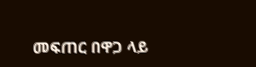መፍጠር በዋጋ ላይ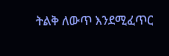ትልቅ ለውጥ እንደሚፈጥር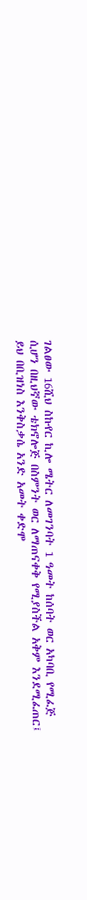ገልፀው 16ሺህ ስኩየር ኪሎ ሜትር ለመገንባት 1 ዓመት ከሰባት ወር አካባቢ የሚፈጅ ሲሆን በዚህኛው ቴክኖሎጅ በስምንት ወር ለማጠናቀቅ የሚያስችል አቅም እንደሚፈጠር፤ ይህ በቢዝነስ እንቅስቃሴ አንድ አመት ቀድሞ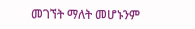መገኘት ማለት መሆኑንም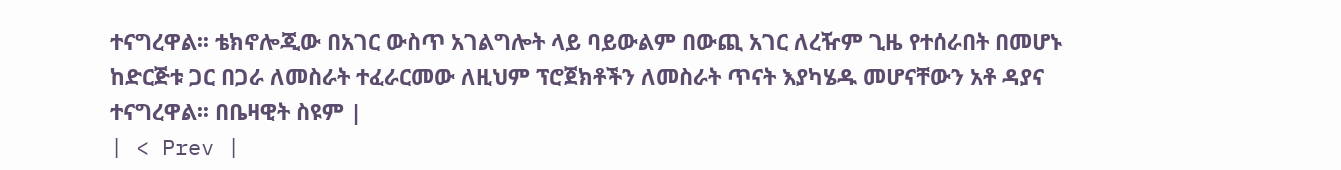ተናግረዋል፡፡ ቴክኖሎጂው በአገር ውስጥ አገልግሎት ላይ ባይውልም በውጪ አገር ለረዥም ጊዜ የተሰራበት በመሆኑ ከድርጅቱ ጋር በጋራ ለመስራት ተፈራርመው ለዚህም ፕሮጀክቶችን ለመስራት ጥናት እያካሄዱ መሆናቸውን አቶ ዳያና ተናግረዋል፡፡ በቤዛዊት ስዩም |
| < Prev |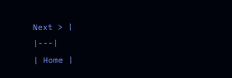Next > |
|---|
| Home |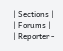| Sections |
| Forums |
| Reporter -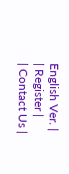English Ver. |
| Register |
| Contact Us |